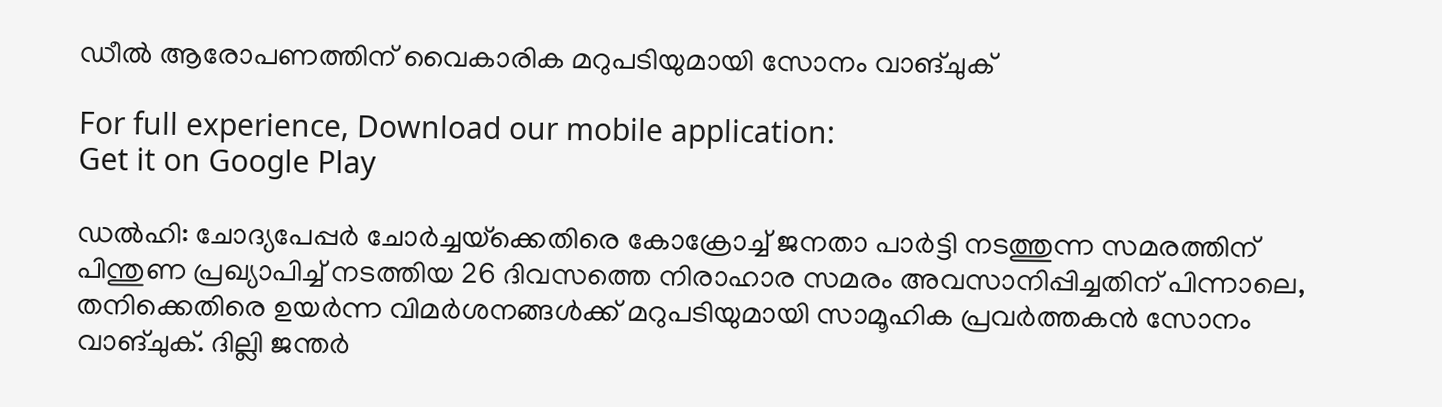ഡീൽ ആരോപണത്തിന് വൈകാരിക മറുപടിയുമായി സോനം വാങ്ചുക്

For full experience, Download our mobile application:
Get it on Google Play

ഡൽഹി: ചോദ്യപേപ്പർ ചോർച്ചയ്‌ക്കെതിരെ കോക്രോച്ച് ജനതാ പാർട്ടി നടത്തുന്ന സമരത്തിന് പിന്തുണ പ്രഖ്യാപിച്ച് നടത്തിയ 26 ദിവസത്തെ നിരാഹാര സമരം അവസാനിപ്പിച്ചതിന് പിന്നാലെ, തനിക്കെതിരെ ഉയർന്ന വിമർശനങ്ങൾക്ക് മറുപടിയുമായി സാമൂഹിക പ്രവർത്തകൻ സോനം വാങ്ചുക്. ദില്ലി ജന്തർ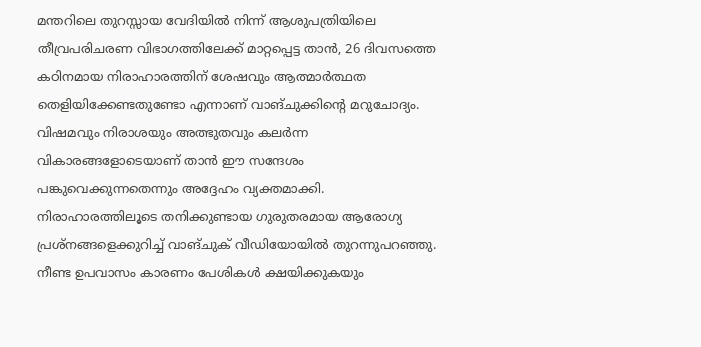മന്തറിലെ തുറസ്സായ വേദിയിൽ നിന്ന് ആശുപത്രിയിലെ തീവ്രപരിചരണ വിഭാഗത്തിലേക്ക് മാറ്റപ്പെട്ട താൻ, 26 ദിവസത്തെ കഠിനമായ നിരാഹാരത്തിന് ശേഷവും ആത്മാർത്ഥത തെളിയിക്കേണ്ടതുണ്ടോ എന്നാണ് വാങ്ചുക്കിന്‍റെ മറുചോദ്യം. വിഷമവും നിരാശയും അത്ഭുതവും കലർന്ന വികാരങ്ങളോടെയാണ് താൻ ഈ സന്ദേശം പങ്കുവെക്കുന്നതെന്നും അദ്ദേഹം വ്യക്തമാക്കി. നിരാഹാരത്തിലൂടെ തനിക്കുണ്ടായ ഗുരുതരമായ ആരോഗ്യ പ്രശ്നങ്ങളെക്കുറിച്ച് വാങ്ചുക് വീഡിയോയിൽ തുറന്നുപറഞ്ഞു. നീണ്ട ഉപവാസം കാരണം പേശികൾ ക്ഷയിക്കുകയും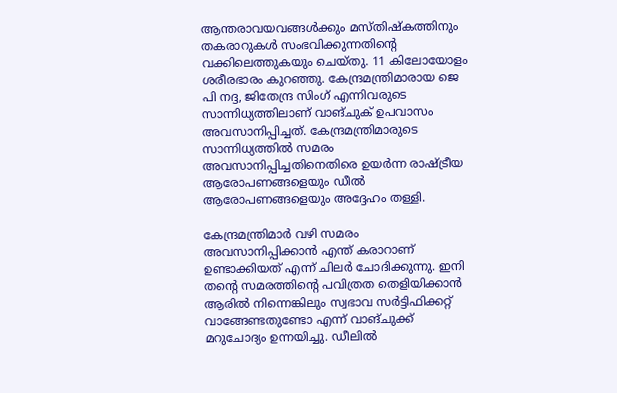ആന്തരാവയവങ്ങൾക്കും മസ്തിഷ്കത്തിനും തകരാറുകൾ സംഭവിക്കുന്നതിന്റെ വക്കിലെത്തുകയും ചെയ്തു. 11 കിലോയോളം ശരീരഭാരം കുറഞ്ഞു. കേന്ദ്രമന്ത്രിമാരായ ജെ പി നദ്ദ, ജിതേന്ദ്ര സിംഗ് എന്നിവരുടെ സാന്നിധ്യത്തിലാണ് വാങ്ചുക് ഉപവാസം അവസാനിപ്പിച്ചത്. കേന്ദ്രമന്ത്രിമാരുടെ സാന്നിധ്യത്തിൽ സമരം അവസാനിപ്പിച്ചതിനെതിരെ ഉയർന്ന രാഷ്‌ട്രീയ ആരോപണങ്ങളെയും ഡീൽ ആരോപണങ്ങളെയും അദ്ദേഹം തള്ളി.

കേന്ദ്രമന്ത്രിമാർ വഴി സമരം അവസാനിപ്പിക്കാൻ എന്ത് കരാറാണ് ഉണ്ടാക്കിയത് എന്ന് ചിലർ ചോദിക്കുന്നു. ഇനി തന്റെ സമരത്തിന്റെ പവിത്രത തെളിയിക്കാൻ ആരിൽ നിന്നെങ്കിലും സ്വഭാവ സർട്ടിഫിക്കറ്റ് വാങ്ങേണ്ടതുണ്ടോ എന്ന് വാങ്ചുക്ക് മറുചോദ്യം ഉന്നയിച്ചു. ഡീലിൽ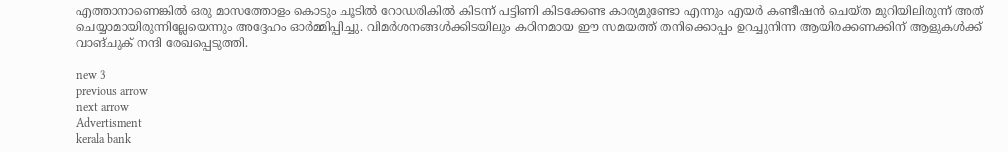എത്താനാണെങ്കിൽ ഒരു മാസത്തോളം കൊടും ചൂടിൽ റോഡരികിൽ കിടന്ന് പട്ടിണി കിടക്കേണ്ട കാര്യമുണ്ടോ എന്നും എയർ കണ്ടീഷൻ ചെയ്ത മുറിയിലിരുന്ന് അത് ചെയ്യാമായിരുന്നില്ലേയെന്നും അദ്ദേഹം ഓർമ്മിപ്പിച്ചു. വിമർശനങ്ങൾക്കിടയിലും കഠിനമായ ഈ സമയത്ത് തനിക്കൊപ്പം ഉറച്ചുനിന്ന ആയിരക്കണക്കിന് ആളുകൾക്ക് വാങ്ചുക് നന്ദി രേഖപ്പെടുത്തി.

new 3
previous arrow
next arrow
Advertisment
kerala bank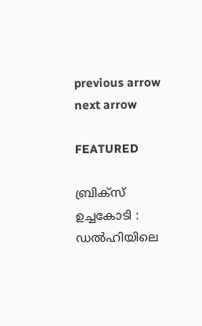previous arrow
next arrow

FEATURED

ബ്രിക്സ് ഉച്ചകോടി : ഡൽഹിയിലെ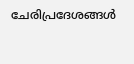ചേരിപ്രദേശങ്ങൾ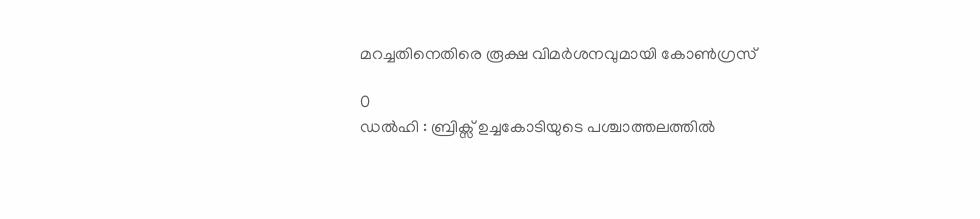മറച്ചതിനെതിരെ രൂക്ഷ വിമർശനവുമായി കോൺഗ്രസ്

0
ഡൽഹി : ബ്രിക്സ് ഉച്ചകോടിയുടെ പശ്ചാത്തലത്തിൽ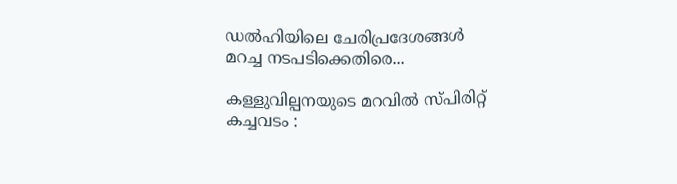ഡൽഹിയിലെ ചേരിപ്രദേശങ്ങൾ മറച്ച നടപടിക്കെതിരെ...

കള്ളുവില്പനയുടെ മറവിൽ സ്പിരിറ്റ് കച്ചവടം :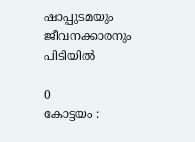ഷാപ്പുടമയും ജീവനക്കാരനും പിടിയിൽ

0
കോട്ടയം :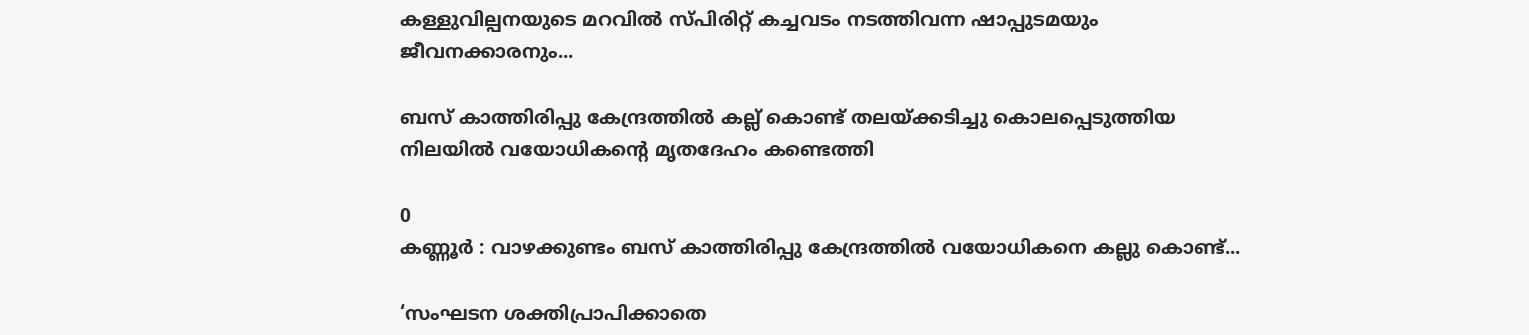കള്ളുവില്പനയുടെ മറവിൽ സ്പിരിറ്റ് കച്ചവടം നടത്തിവന്ന ഷാപ്പുടമയും ജീവനക്കാരനും...

ബസ് കാത്തിരിപ്പു കേന്ദ്രത്തിൽ‌ കല്ല് കൊണ്ട് തലയ്ക്കടിച്ചു കൊലപ്പെടുത്തിയ നിലയിൽ വയോധികന്റെ മൃതദേഹം കണ്ടെത്തി

0
കണ്ണൂർ : വാഴക്കുണ്ടം ബസ് കാത്തിരിപ്പു കേന്ദ്രത്തിൽ വയോധികനെ കല്ലു കൊണ്ട്...

‘സംഘടന ശക്തിപ്രാപിക്കാതെ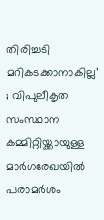തിരിച്ചടി മറികടക്കാനാകില്ല’ ; വിപുലീകൃത സംസ്ഥാന കമ്മിറ്റിയ്ക്കായുള്ള മാര്‍ഗരേഖയില്‍ പരാമര്‍ശം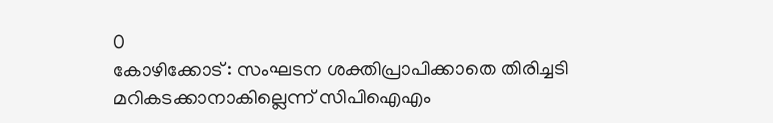0
കോഴിക്കോട് : സംഘടന ശക്തിപ്രാപിക്കാതെ തിരിച്ചടി മറികടക്കാനാകില്ലെന്ന് സിപിഐഎം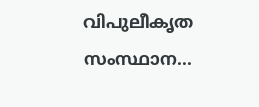വിപുലീകൃത സംസ്ഥാന...